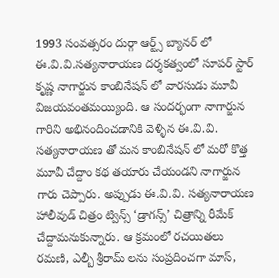1993 సంవత్సరం దుర్గా ఆర్ట్స్ బ్యానర్ లో ఈ.వి.వి.సత్యనారాయణ దర్శకత్వంలో సూపర్ స్టార్ కృష్ణ నాగార్జున కాంబినేషన్ లో వారసుడు మూవీ విజయవంతమయ్యింది. ఆ సందర్భంగా నాగార్జున గారిని అభినందించడానికి వెళ్ళిన ఈ.వి.వి. సత్యనారాయణ తో మన కాంబినేషన్ లో మరో కొత్త మూవీ చేద్దాం కథ తయారు చేయండని నాగార్జున గారు చెప్పారు. అప్పుడు ఈ.వి.వి. సత్యనారాయణ హాలీవుడ్ చిత్రం ట్విన్స్ ‘డ్రాగన్స్’ చిత్రాన్ని రీమేక్ చేద్దామనుకున్నారు. ఆ క్రమంలో రచయితలు రమణి, ఎల్బీ శ్రీరామ్ లను సంప్రదించగా మాస్,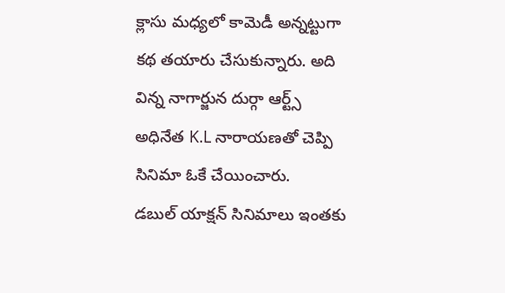క్లాసు మధ్యలో కామెడీ అన్నట్టుగా కథ తయారు చేసుకున్నారు. అది విన్న నాగార్జున దుర్గా ఆర్ట్స్ అధినేత K.L నారాయణతో చెప్పి సినిమా ఓకే చేయించారు.
డబుల్ యాక్షన్ సినిమాలు ఇంతకు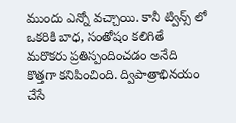ముందు ఎన్నో వచ్చాయి. కానీ ట్విన్స్ లో ఒకరికి బాధ, సంతోషం కలిగితే మరొకరు ప్రతిస్పందించడం అనేది కొత్తగా కనిపించింది. ద్విపాత్రాభినయం చేసే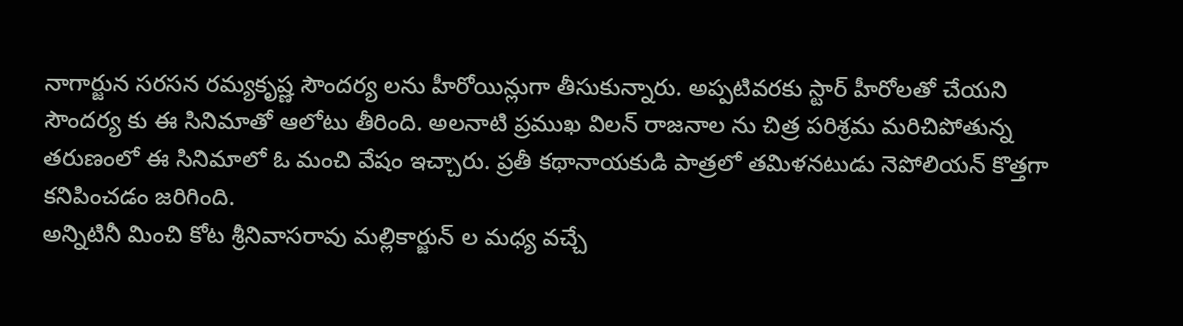నాగార్జున సరసన రమ్యకృష్ణ సౌందర్య లను హీరోయిన్లుగా తీసుకున్నారు. అప్పటివరకు స్టార్ హీరోలతో చేయని సౌందర్య కు ఈ సినిమాతో ఆలోటు తీరింది. అలనాటి ప్రముఖ విలన్ రాజనాల ను చిత్ర పరిశ్రమ మరిచిపోతున్న తరుణంలో ఈ సినిమాలో ఓ మంచి వేషం ఇచ్చారు. ప్రతీ కథానాయకుడి పాత్రలో తమిళనటుడు నెపోలియన్ కొత్తగా కనిపించడం జరిగింది.
అన్నిటినీ మించి కోట శ్రీనివాసరావు మల్లికార్జున్ ల మధ్య వచ్చే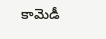కామెడీ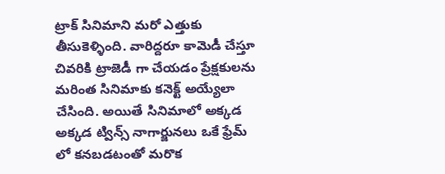ట్రాక్ సినిమాని మరో ఎత్తుకు తీసుకెళ్ళింది. వారిద్దరూ కామెడీ చేస్తూ చివరికి ట్రాజెడీ గా చేయడం ప్రేక్షకులను మరింత సినిమాకు కనెక్ట్ అయ్యేలా చేసింది. అయితే సినిమాలో అక్కడ అక్కడ ట్విన్స్ నాగార్జునలు ఒకే ఫ్రేమ్ లో కనబడటంతో మరొక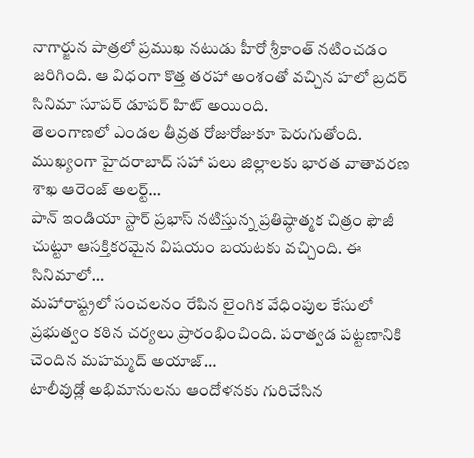నాగార్జున పాత్రలో ప్రముఖ నటుడు హీరో శ్రీకాంత్ నటించడం జరిగింది. ఆ విధంగా కొత్త తరహా అంశంతో వచ్చిన హలో బ్రదర్ సినిమా సూపర్ డూపర్ హిట్ అయింది.
తెలంగాణలో ఎండల తీవ్రత రోజురోజుకూ పెరుగుతోంది. ముఖ్యంగా హైదరాబాద్ సహా పలు జిల్లాలకు భారత వాతావరణ శాఖ ఆరెంజ్ అలర్ట్…
పాన్ ఇండియా స్టార్ ప్రభాస్ నటిస్తున్న ప్రతిష్ఠాత్మక చిత్రం ఫౌజీ చుట్టూ ఆసక్తికరమైన విషయం బయటకు వచ్చింది. ఈ సినిమాలో…
మహారాష్ట్రలో సంచలనం రేపిన లైంగిక వేధింపుల కేసులో ప్రభుత్వం కఠిన చర్యలు ప్రారంభించింది. పరాత్వడ పట్టణానికి చెందిన మహమ్మద్ అయాజ్…
టాలీవుడ్లో అభిమానులను ఆందోళనకు గురిచేసిన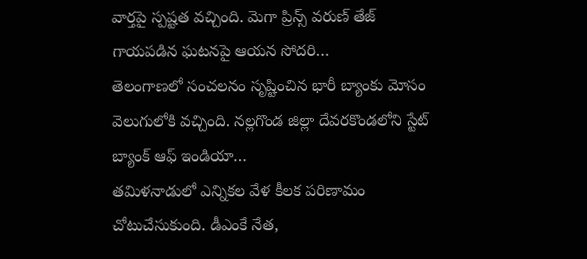వార్తపై స్పష్టత వచ్చింది. మెగా ప్రిన్స్ వరుణ్ తేజ్ గాయపడిన ఘటనపై ఆయన సోదరి…
తెలంగాణలో సంచలనం సృష్టించిన భారీ బ్యాంకు మోసం వెలుగులోకి వచ్చింది. నల్లగొండ జిల్లా దేవరకొండలోని స్టేట్ బ్యాంక్ ఆఫ్ ఇండియా…
తమిళనాడులో ఎన్నికల వేళ కీలక పరిణామం చోటుచేసుకుంది. డీఎంకే నేత,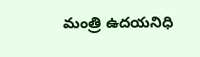మంత్రి ఉదయనిధి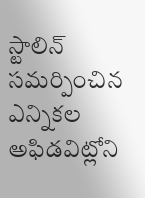స్టాలిన్ సమర్పించిన ఎన్నికల అఫిడవిట్లోని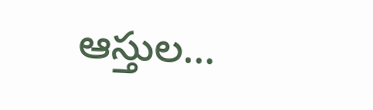ఆస్తుల…